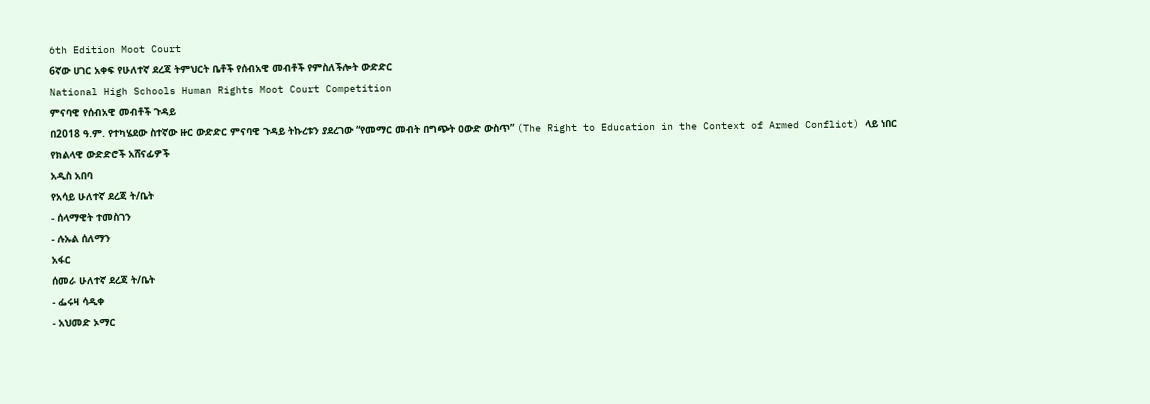6th Edition Moot Court
6ኛው ሀገር አቀፍ የሁለተኛ ደረጃ ትምህርት ቤቶች የሰብአዊ መብቶች የምስለችሎት ውድድር
National High Schools Human Rights Moot Court Competition
ምናባዊ የሰብአዊ መብቶች ጉዳይ
በ2018 ዓ.ም. የተካሄደው ስተኛው ዙር ውድድር ምናባዊ ጉዳይ ትኩረቱን ያደረገው “የመማር መብት በግጭት ዐውድ ውስጥ” (The Right to Education in the Context of Armed Conflict) ላይ ነበር
የክልላዊ ውድድሮች አሸናፊዎች
አዲስ አበባ
የአሳይ ሁለተኛ ደረጃ ት/ቤት
- ሰላማዊት ተመስገን
- ሉኡል ሰለማን
አፋር
ሰመራ ሁለተኛ ደረጃ ት/ቤት
- ፌሩዛ ሳዲቀ
- አህመድ ኦማር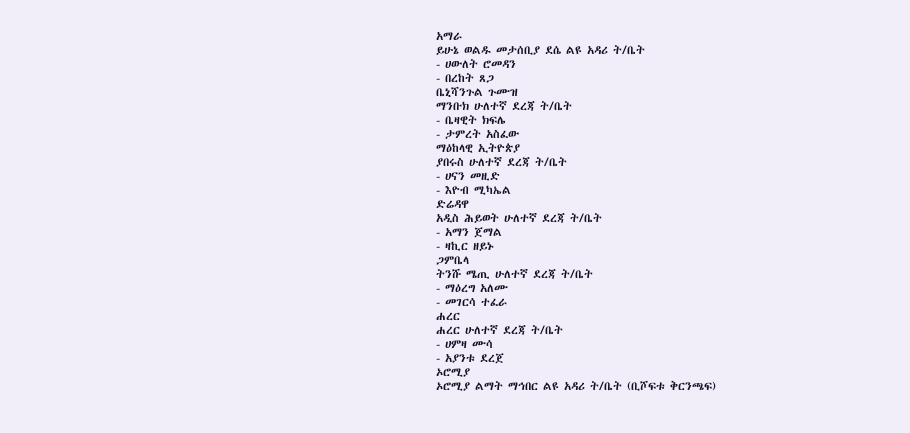አማራ
ይሁኔ ወልዱ መታሰቢያ ደሴ ልዩ አዳሪ ት/ቤት
- ሀውለት ሮመዳን
- በረከት ጸጋ
ቤኒሻንጉል ጉሙዝ
ማንቡክ ሁለተኛ ደረጃ ት/ቤት
- ቤዛዊት ክፍሌ
- ታምረት አስፈው
ማዕከላዊ ኢትዮጵያ
ያበሩስ ሁለተኛ ደረጃ ት/ቤት
- ሀናን መዚድ
- እዮብ ሚካኤል
ድሬዳዋ
አዲስ ሕይወት ሁለተኛ ደረጃ ት/ቤት
- አማን ጀማል
- ዛኪር ዘይኑ
ጋምቤላ
ትንሹ ሜጢ ሁለተኛ ደረጃ ት/ቤት
- ማዕረግ አለሙ
- መገርሳ ተፈራ
ሐረር
ሐረር ሁለተኛ ደረጃ ት/ቤት
- ሀምዛ ሙሳ
- አያንቱ ደረጀ
ኦሮሚያ
ኦሮሚያ ልማት ማኅበር ልዩ አዳሪ ት/ቤት (ቢሾፍቱ ቅርንጫፍ)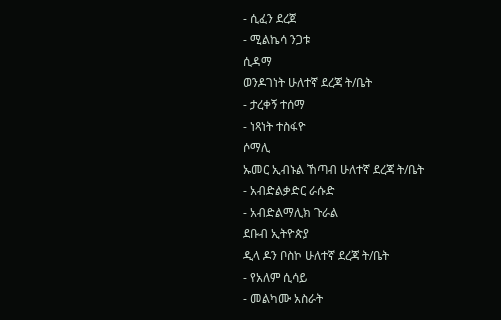- ሲፈን ደረጀ
- ሚልኬሳ ንጋቱ
ሲዳማ
ወንዶገነት ሁለተኛ ደረጃ ት/ቤት
- ታረቀኝ ተሰማ
- ነጻነት ተስፋዮ
ሶማሊ
ኡመር ኢብኑል ኸጣብ ሁለተኛ ደረጃ ት/ቤት
- አብድልቃድር ራሱድ
- አብድልማሊክ ጉራል
ደቡብ ኢትዮጵያ
ዲላ ዶን ቦስኮ ሁለተኛ ደረጃ ት/ቤት
- የአለም ሲሳይ
- መልካሙ አስራት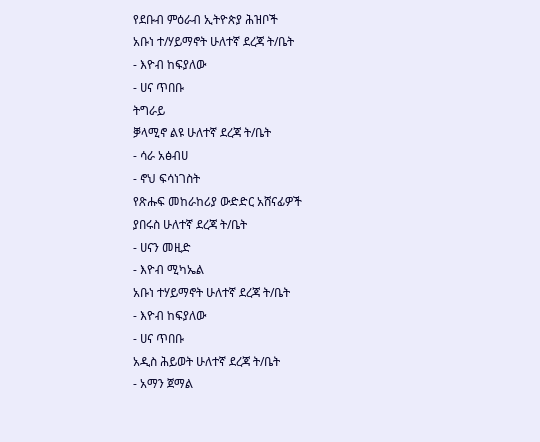የደቡብ ምዕራብ ኢትዮጵያ ሕዝቦች
አቡነ ተ/ሃይማኖት ሁለተኛ ደረጃ ት/ቤት
- እዮብ ከፍያለው
- ሀና ጥበቡ
ትግራይ
ቓላሚኖ ልዩ ሁለተኛ ደረጃ ት/ቤት
- ሳራ አፅብሀ
- ኖህ ፍሳነገስት
የጽሑፍ መከራከሪያ ውድድር አሸናፊዎች
ያበሩስ ሁለተኛ ደረጃ ት/ቤት
- ሀናን መዚድ
- እዮብ ሚካኤል
አቡነ ተሃይማኖት ሁለተኛ ደረጃ ት/ቤት
- እዮብ ከፍያለው
- ሀና ጥበቡ
አዲስ ሕይወት ሁለተኛ ደረጃ ት/ቤት
- አማን ጀማል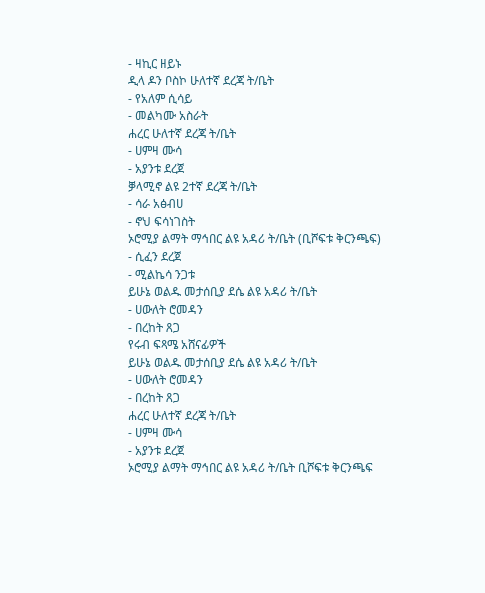- ዛኪር ዘይኑ
ዲላ ዶን ቦስኮ ሁለተኛ ደረጃ ት/ቤት
- የአለም ሲሳይ
- መልካሙ አስራት
ሐረር ሁለተኛ ደረጃ ት/ቤት
- ሀምዛ ሙሳ
- አያንቱ ደረጀ
ቓላሚኖ ልዩ 2ተኛ ደረጃ ት/ቤት
- ሳራ አፅብሀ
- ኖህ ፍሳነገስት
ኦሮሚያ ልማት ማኅበር ልዩ አዳሪ ት/ቤት (ቢሾፍቱ ቅርንጫፍ)
- ሲፈን ደረጀ
- ሚልኬሳ ንጋቱ
ይሁኔ ወልዱ መታሰቢያ ደሴ ልዩ አዳሪ ት/ቤት
- ሀውለት ሮመዳን
- በረከት ጸጋ
የሩብ ፍጻሜ አሸናፊዎች
ይሁኔ ወልዱ መታሰቢያ ደሴ ልዩ አዳሪ ት/ቤት
- ሀውለት ሮመዳን
- በረከት ጸጋ
ሐረር ሁለተኛ ደረጃ ት/ቤት
- ሀምዛ ሙሳ
- አያንቱ ደረጀ
ኦሮሚያ ልማት ማኅበር ልዩ አዳሪ ት/ቤት ቢሾፍቱ ቅርንጫፍ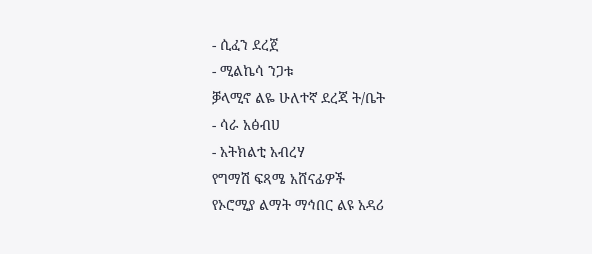- ሲፈን ደረጀ
- ሚልኬሳ ንጋቱ
ቓላሚኖ ልዬ ሁለተኛ ደረጃ ት/ቤት
- ሳራ አፅብሀ
- አትክልቲ አብረሃ
የግማሽ ፍጻሜ አሸናፊዎች
የኦሮሚያ ልማት ማኅበር ልዩ አዳሪ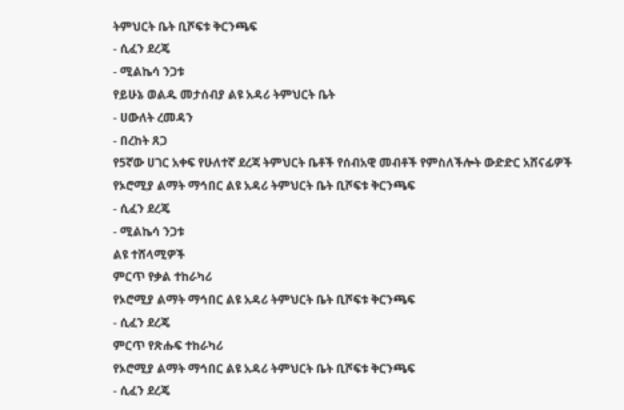ትምህርት ቤት ቢሾፍቱ ቅርንጫፍ
- ሲፈን ደረጄ
- ሚልኬሳ ንጋቱ
የይሁኔ ወልዱ መታሰብያ ልዩ አዳሪ ትምህርት ቤት
- ሀውለት ረመዳን
- በረከት ጸጋ
የ5ኛው ሀገር አቀፍ የሁለተኛ ደረጃ ትምህርት ቤቶች የሰብአዊ መብቶች የምስለችሎት ውድድር አሸናፊዎች
የኦሮሚያ ልማት ማኅበር ልዩ አዳሪ ትምህርት ቤት ቢሾፍቱ ቅርንጫፍ
- ሲፈን ደረጄ
- ሚልኬሳ ንጋቱ
ልዩ ተሸላሚዎች
ምርጥ የቃል ተከራካሪ
የኦሮሚያ ልማት ማኅበር ልዩ አዳሪ ትምህርት ቤት ቢሾፍቱ ቅርንጫፍ
- ሲፈን ደረጄ
ምርጥ የጽሑፍ ተከራካሪ
የኦሮሚያ ልማት ማኅበር ልዩ አዳሪ ትምህርት ቤት ቢሾፍቱ ቅርንጫፍ
- ሲፈን ደረጄ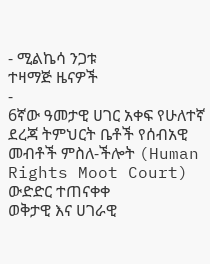- ሚልኬሳ ንጋቱ
ተዛማጅ ዜናዎች
-
6ኛው ዓመታዊ ሀገር አቀፍ የሁለተኛ ደረጃ ትምህርት ቤቶች የሰብአዊ መብቶች ምስለ-ችሎት (Human Rights Moot Court) ውድድር ተጠናቀቀ
ወቅታዊ እና ሀገራዊ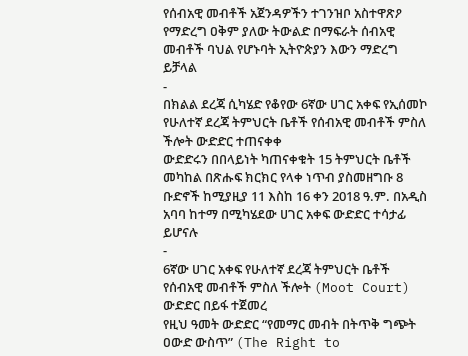የሰብአዊ መብቶች አጀንዳዎችን ተገንዝቦ አስተዋጽዖ የማድረግ ዐቅም ያለው ትውልድ በማፍራት ሰብአዊ መብቶች ባህል የሆኑባት ኢትዮጵያን እውን ማድረግ ይቻላል
-
በክልል ደረጃ ሲካሄድ የቆየው 6ኛው ሀገር አቀፍ የኢሰመኮ የሁለተኛ ደረጃ ትምህርት ቤቶች የሰብአዊ መብቶች ምስለ ችሎት ውድድር ተጠናቀቀ
ውድድሩን በበላይነት ካጠናቀቁት 15 ትምህርት ቤቶች መካከል በጽሑፍ ክርክር የላቀ ነጥብ ያስመዘግቡ 8 ቡድኖች ከሚያዚያ 11 እስከ 16 ቀን 2018 ዓ.ም. በአዲስ አባባ ከተማ በሚካሄደው ሀገር አቀፍ ውድድር ተሳታፊ ይሆናሉ
-
6ኛው ሀገር አቀፍ የሁለተኛ ደረጃ ትምህርት ቤቶች የሰብአዊ መብቶች ምስለ ችሎት (Moot Court) ውድድር በይፋ ተጀመረ
የዚህ ዓመት ውድድር “የመማር መብት በትጥቅ ግጭት ዐውድ ውስጥ” (The Right to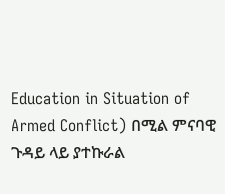Education in Situation of Armed Conflict) በሚል ምናባዊ ጉዳይ ላይ ያተኩራል